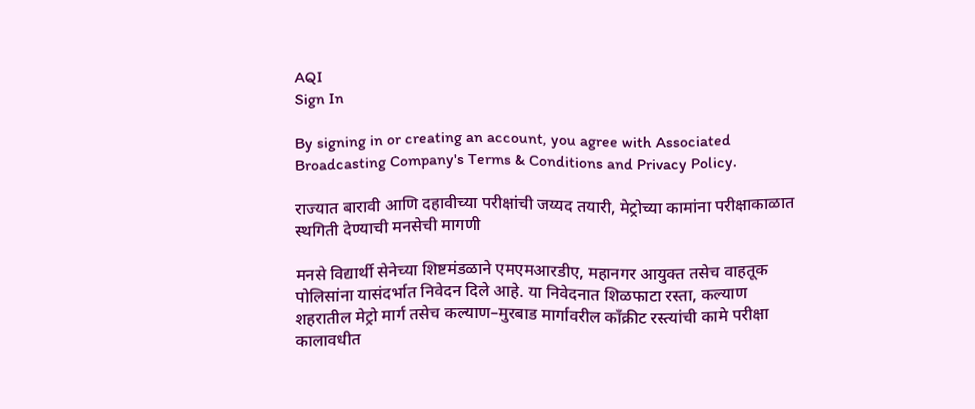AQI
Sign In

By signing in or creating an account, you agree with Associated Broadcasting Company's Terms & Conditions and Privacy Policy.

राज्यात बारावी आणि दहावीच्या परीक्षांची जय्यद तयारी, मेट्रोच्या कामांना परीक्षाकाळात स्थगिती देण्याची मनसेची मागणी

मनसे विद्यार्थी सेनेच्या शिष्टमंडळाने एमएमआरडीए, महानगर आयुक्त तसेच वाहतूक पोलिसांना यासंदर्भात निवेदन दिले आहे. या निवेदनात शिळफाटा रस्ता, कल्याण शहरातील मेट्रो मार्ग तसेच कल्याण–मुरबाड मार्गावरील काँक्रीट रस्त्यांची कामे परीक्षा कालावधीत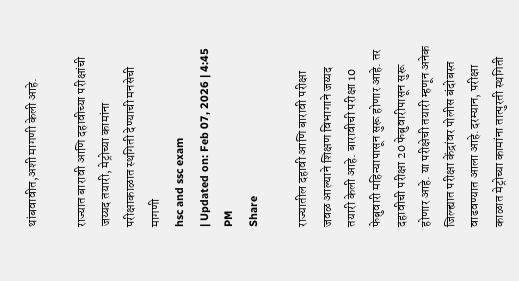थांबवावीत,अशी मागणी केली आहे.

राज्यात बारावी आणि दहावीच्या परीक्षांची जय्यद तयारी, मेट्रोच्या कामांना परीक्षाकाळात स्थगिती देण्याची मनसेची मागणी
hsc and ssc exam
| Updated on: Feb 07, 2026 | 4:45 PM
Share

राज्यातील दहावी आणि बारावी परीक्षा जवळ आल्याने शिक्षण विभागाने जय्यद तयारी केली आहे. बारावीची परीक्षा 10 फेब्रुवारी महिन्यापासून सुरू होणार आहे. तर दहावीची परीक्षा 20 फेब्रुवारीपासून सुरू होणार आहे. या परीक्षेची तयारी म्हणून अनेक जिल्ह्यात परीक्षा केंद्रांवर पोलीस बंदोबस्त वाढवण्यात आला आहे.दरम्यान, परीक्षा काळात मेट्रोच्या कामांना तात्पुरती स्थगिती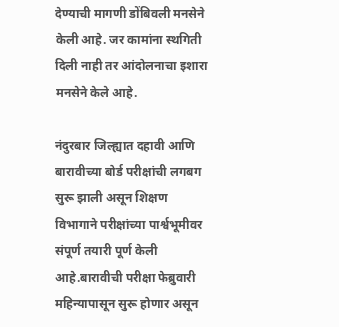देण्याची मागणी डोंबिवली मनसेने केली आहे. जर कामांना स्थगिती दिली नाही तर आंदोलनाचा इशारा मनसेने केले आहे.

नंदुरबार जिल्ह्यात दहावी आणि बारावीच्या बोर्ड परीक्षांची लगबग सुरू झाली असून शिक्षण विभागाने परीक्षांच्या पार्श्वभूमीवर संपूर्ण तयारी पूर्ण केली आहे.बारावीची परीक्षा फेब्रुवारी महिन्यापासून सुरू होणार असून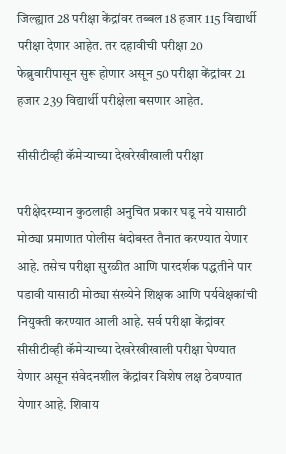जिल्ह्यात 28 परीक्षा केंद्रांवर तब्बल 18 हजार 115 विद्यार्थी परीक्षा देणार आहेत. तर दहावीची परीक्षा 20 फेब्रुवारीपासून सुरू होणार असून 50 परीक्षा केंद्रांवर 21 हजार 239 विद्यार्थी परीक्षेला बसणार आहेत.

सीसीटीव्ही कॅमेऱ्याच्या देखरेखीखाली परीक्षा

परीक्षेदरम्यान कुठलाही अनुचित प्रकार घडू नये यासाठी मोठ्या प्रमाणात पोलीस बंदोबस्त तैनात करण्यात येणार आहे. तसेच परीक्षा सुरळीत आणि पारदर्शक पद्धतीने पार पडावी यासाठी मोठ्या संख्येने शिक्षक आणि पर्यवेक्षकांची नियुक्ती करण्यात आली आहे. सर्व परीक्षा केंद्रांवर सीसीटीव्ही कॅमेऱ्याच्या देखरेखीखाली परीक्षा घेण्यात येणार असून संवेदनशील केंद्रांवर विशेष लक्ष ठेवण्यात येणार आहे. शिवाय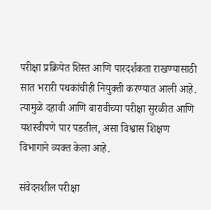परीक्षा प्रक्रियेत शिस्त आणि पारदर्शकता राखण्यासाठी सात भरारी पथकांचीही नियुक्ती करण्यात आली आहे. त्यामुळे दहावी आणि बारावीच्या परीक्षा सुरळीत आणि यशस्वीपणे पार पडतील, असा विश्वास शिक्षण विभागाने व्यक्त केला आहे.

संवेदनशील परीक्षा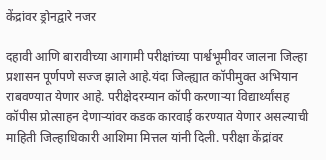केंद्रांवर ड्रोनद्वारे नजर

दहावी आणि बारावीच्या आगामी परीक्षांच्या पार्श्वभूमीवर जालना जिल्हा प्रशासन पूर्णपणे सज्ज झाले आहे.यंदा जिल्ह्यात कॉपीमुक्त अभियान राबवण्यात येणार आहे. परीक्षेदरम्यान कॉपी करणाऱ्या विद्यार्थ्यांसह कॉपीस प्रोत्साहन देणाऱ्यांवर कडक कारवाई करण्यात येणार असल्याची माहिती जिल्हाधिकारी आशिमा मित्तल यांनी दिली. परीक्षा केंद्रांवर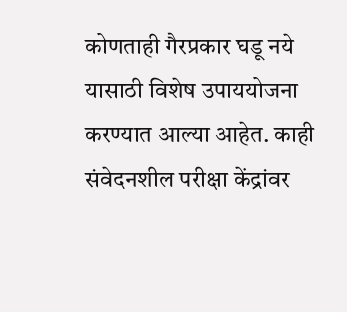कोणताही गैरप्रकार घडू नये यासाठी विशेष उपाययोजना करण्यात आल्या आहेत. काही संवेदनशील परीक्षा केंद्रांवर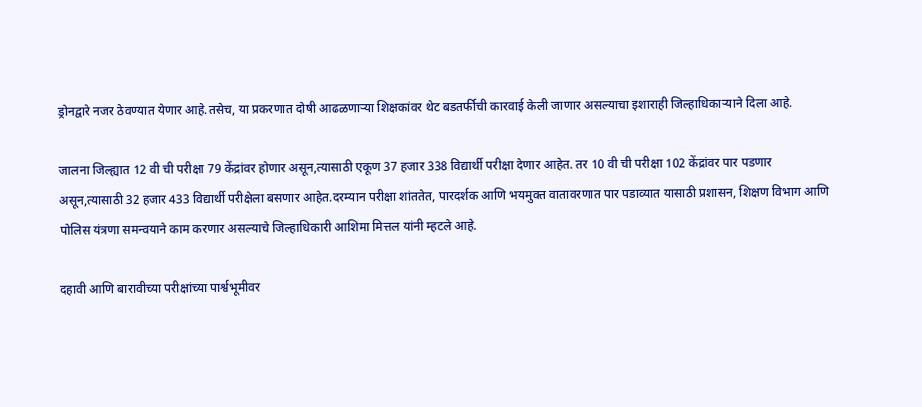ड्रोनद्वारे नजर ठेवण्यात येणार आहे.तसेच, या प्रकरणात दोषी आढळणाऱ्या शिक्षकांवर थेट बडतर्फीची कारवाई केली जाणार असल्याचा इशाराही जिल्हाधिकाऱ्याने दिला आहे.

जालना जिल्ह्यात 12 वी ची परीक्षा 79 केंद्रांवर होणार असून,त्यासाठी एकूण 37 हजार 338 विद्यार्थी परीक्षा देणार आहेत. तर 10 वी ची परीक्षा 102 केंद्रांवर पार पडणार असून,त्यासाठी 32 हजार 433 विद्यार्थी परीक्षेला बसणार आहेत.दरम्यान परीक्षा शांततेत, पारदर्शक आणि भयमुक्त वातावरणात पार पडाव्यात यासाठी प्रशासन, शिक्षण विभाग आणि पोलिस यंत्रणा समन्वयाने काम करणार असल्याचे जिल्हाधिकारी आशिमा मित्तल यांनी म्हटले आहे.

दहावी आणि बारावीच्या परीक्षांच्या पार्श्वभूमीवर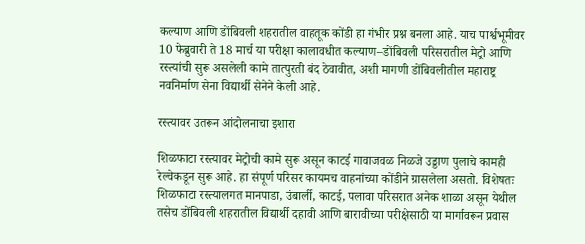कल्याण आणि डोंबिवली शहरातील वाहतूक कोंडी हा गंभीर प्रश्न बनला आहे. याच पार्श्वभूमीवर 10 फेब्रुवारी ते 18 मार्च या परीक्षा कालावधीत कल्याण–डोंबिवली परिसरातील मेट्रो आणि रस्त्यांची सुरू असलेली कामे तात्पुरती बंद ठेवावीत, अशी मागणी डोंबिवलीतील महाराष्ट्र नवनिर्माण सेना विद्यार्थी सेनेने केली आहे.

रस्त्यावर उतरून आंदोलनाचा इशारा

शिळफाटा रस्त्यावर मेट्रोची कामे सुरू असून काटई गावाजवळ निळजे उड्डाण पुलाचे कामही रेल्वेकडून सुरू आहे. हा संपूर्ण परिसर कायमच वाहनांच्या कोंडीने ग्रासलेला असतो. विशेषतः शिळफाटा रस्त्यालगत मानपाडा, उंबार्ली, काटई, पलावा परिसरात अनेक शाळा असून येथील तसेच डोंबिवली शहरातील विद्यार्थी दहावी आणि बारावीच्या परीक्षेसाठी या मार्गावरून प्रवास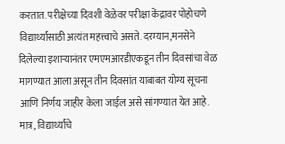करतात. परीक्षेच्या दिवशी वेळेवर परीक्षा केंद्रावर पोहोचणे विद्यार्थ्यांसाठी अत्यंत महत्त्वाचे असते. दरम्यान,मनसेने दिलेल्या इशाऱ्यानंतर एमएमआरडीएकडून तीन दिवसांचा वेळ मागण्यात आला असून तीन दिवसांत याबाबत योग्य सूचना आणि निर्णय जाहीर केला जाईल असे सांगण्यात येत आहे. मात्र, विद्यार्थ्यांचे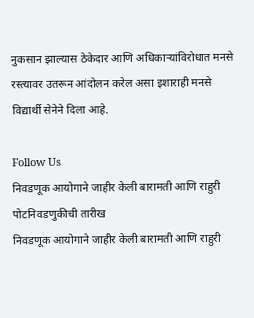नुकसान झाल्यास ठेकेदार आणि अधिकाऱ्यांविरोधात मनसे रस्त्यावर उतरून आंदोलन करेल असा इशाराही मनसे विद्यार्थी सेनेने दिला आहे.

Follow Us
निवडणूक आयोगाने जाहीर केली बारामती आणि राहुरी पोटनिवडणुकीची तारीख
निवडणूक आयोगाने जाहीर केली बारामती आणि राहुरी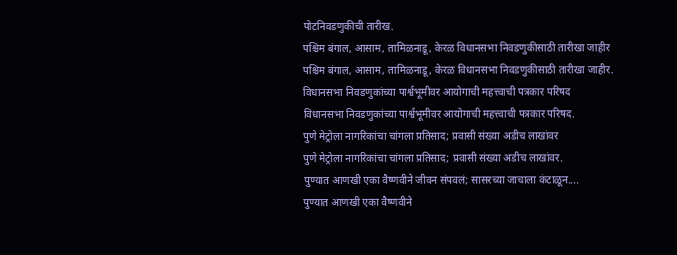पोटनिवडणुकीची तारीख.
पश्चिम बंगाल, आसाम, तामिळनाडू, केरळ विधानसभा निवडणुकीसाठी तारीखा जाहीर
पश्चिम बंगाल, आसाम, तामिळनाडू, केरळ विधानसभा निवडणुकीसाठी तारीखा जाहीर.
विधानसभा निवडणुकांच्या पार्श्वभूमीवर आयोगाची महत्त्वाची पत्रकार परिषद
विधानसभा निवडणुकांच्या पार्श्वभूमीवर आयोगाची महत्त्वाची पत्रकार परिषद.
पुणे मेट्रोला नागरिकांचा चांगला प्रतिसाद; प्रवासी संख्या अडीच लाखांवर
पुणे मेट्रोला नागरिकांचा चांगला प्रतिसाद; प्रवासी संख्या अडीच लाखांवर.
पुण्यात आणखी एका वैष्णवीने जीवन संपवलं; सासरच्या जाचाला कंटाळून....
पुण्यात आणखी एका वैष्णवीने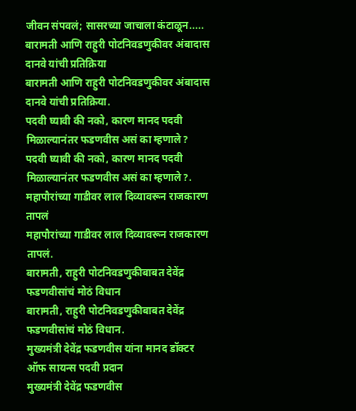जीवन संपवलं; सासरच्या जाचाला कंटाळून.....
बारामती आणि राहुरी पोटनिवडणुकीवर अंबादास दानवे यांची प्रतिक्रिया
बारामती आणि राहुरी पोटनिवडणुकीवर अंबादास दानवे यांची प्रतिक्रिया.
पदवी घ्यावी की नको, कारण मानद पदवी मिळाल्यानंतर फडणवीस असं का म्हणाले?
पदवी घ्यावी की नको, कारण मानद पदवी मिळाल्यानंतर फडणवीस असं का म्हणाले?.
महापौरांच्या गाडीवर लाल दिव्यावरून राजकारण तापलं
महापौरांच्या गाडीवर लाल दिव्यावरून राजकारण तापलं.
बारामती, राहुरी पोटनिवडणुकीबाबत देवेंद्र फडणवीसांचं मोठं विधान
बारामती, राहुरी पोटनिवडणुकीबाबत देवेंद्र फडणवीसांचं मोठं विधान.
मुख्यमंत्री देवेंद्र फडणवीस यांना मानद डॉक्टर ऑफ सायन्स पदवी प्रदान
मुख्यमंत्री देवेंद्र फडणवीस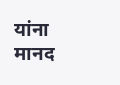यांना मानद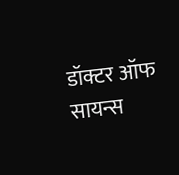डॉक्टर ऑफ सायन्स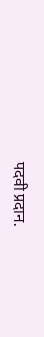पदवी प्रदान.